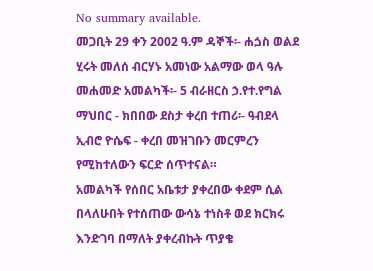No summary available.
መጋቢት 29 ቀን 2002 ዓ.ም ዳኞች፡- ሐጏስ ወልደ ሂሩት መለሰ ብርሃኑ አመነው አልማው ወላ ዓሉ መሐመድ አመልካች፡- 5 ብራዘርስ ኃ.የተ.የግል ማህበር - ክበበው ደስታ ቀረበ ተጠሪ፡- ዓብደላ ኢብሮ ዮሴፍ - ቀረበ መዝገቡን መርምረን የሚከተለውን ፍርድ ሰጥተናል።
አመልካች የሰበር አቤቱታ ያቀረበው ቀደም ሲል በላለሁበት የተሰጠው ውሳኔ ተነስቶ ወደ ክርክሩ እንድገባ በማለት ያቀረብኩት ጥያቄ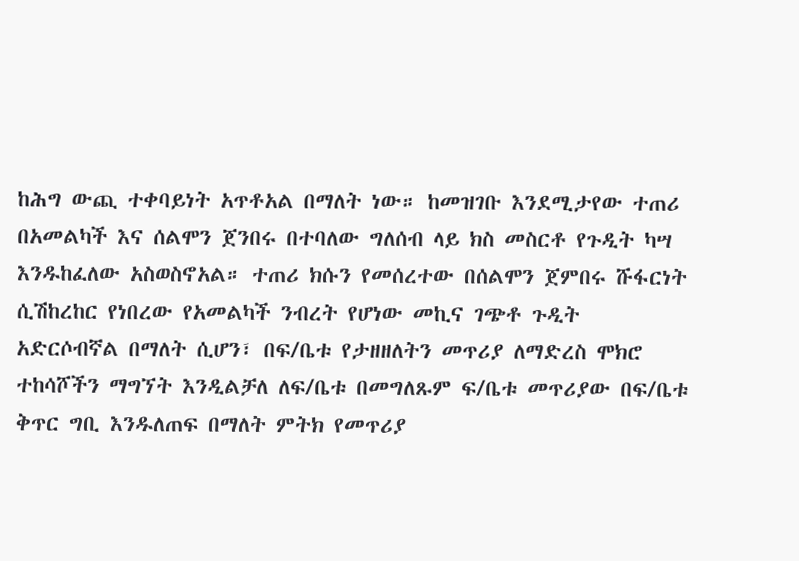ከሕግ ውጪ ተቀባይነት አጥቶአል በማለት ነው። ከመዝገቡ እንደሚታየው ተጠሪ በአመልካች እና ሰልሞን ጀንበሩ በተባለው ግለሰብ ላይ ክስ መስርቶ የጉዲት ካሣ እንዱከፈለው አስወስኖአል። ተጠሪ ክሱን የመሰረተው በሰልሞን ጀምበሩ ሹፋርነት ሲሽከረከር የነበረው የአመልካች ንብረት የሆነው መኪና ገጭቶ ጉዲት አድርሶብኛል በማለት ሲሆን፣ በፍ/ቤቱ የታዘዘለትን መጥሪያ ለማድረስ ሞክሮ ተከሳሾችን ማግኘት እንዲልቻለ ለፍ/ቤቱ በመግለጹም ፍ/ቤቱ መጥሪያው በፍ/ቤቱ ቅጥር ግቢ እንዱለጠፍ በማለት ምትክ የመጥሪያ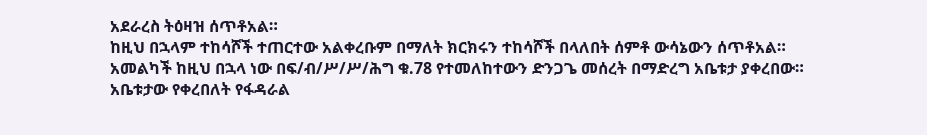አደራረስ ትዕዛዝ ሰጥቶአል።
ከዚህ በኋላም ተከሳሾች ተጠርተው አልቀረቡም በማለት ክርክሩን ተከሳሾች በላለበት ሰምቶ ውሳኔውን ሰጥቶአል።
አመልካች ከዚህ በኋላ ነው በፍ/ብ/ሥ/ሥ/ሕግ ቁ.78 የተመለከተውን ድንጋጌ መሰረት በማድረግ አቤቱታ ያቀረበው።
አቤቱታው የቀረበለት የፋዳራል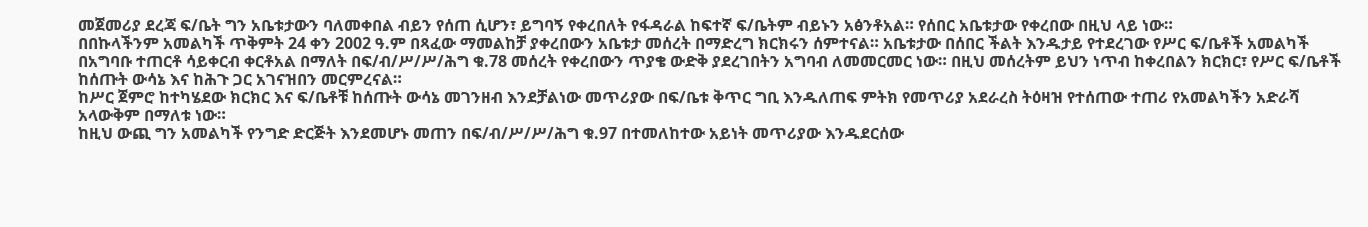መጀመሪያ ደረጃ ፍ/ቤት ግን አቤቱታውን ባለመቀበል ብይን የሰጠ ሲሆን፣ ይግባኝ የቀረበለት የፋዳራል ከፍተኛ ፍ/ቤትም ብይኑን አፅንቶአል። የሰበር አቤቱታው የቀረበው በዚህ ላይ ነው።
በበኩላችንም አመልካች ጥቅምት 24 ቀን 2002 ዓ.ም በጻፈው ማመልከቻ ያቀረበውን አቤቱታ መሰረት በማድረግ ክርክሩን ሰምተናል። አቤቱታው በሰበር ችልት እንዱታይ የተደረገው የሥር ፍ/ቤቶች አመልካች በአግባቡ ተጠርቶ ሳይቀርብ ቀርቶአል በማለት በፍ/ብ/ሥ/ሥ/ሕግ ቁ.78 መሰረት የቀረበውን ጥያቄ ውድቅ ያደረገበትን አግባብ ለመመርመር ነው። በዚህ መሰረትም ይህን ነጥብ ከቀረበልን ክርክር፣ የሥር ፍ/ቤቶች ከሰጡት ውሳኔ እና ከሕጉ ጋር አገናዝበን መርምረናል።
ከሥር ጀምሮ ከተካሄደው ክርክር እና ፍ/ቤቶቹ ከሰጡት ውሳኔ መገንዘብ እንደቻልነው መጥሪያው በፍ/ቤቱ ቅጥር ግቢ እንዱለጠፍ ምትክ የመጥሪያ አደራረስ ትዕዛዝ የተሰጠው ተጠሪ የአመልካችን አድራሻ አላውቅም በማለቱ ነው።
ከዚህ ውጪ ግን አመልካች የንግድ ድርጅት እንደመሆኑ መጠን በፍ/ብ/ሥ/ሥ/ሕግ ቁ.97 በተመለከተው አይነት መጥሪያው እንዱደርሰው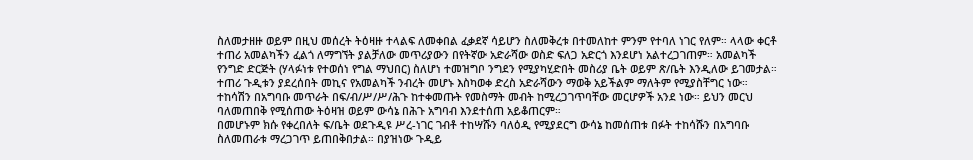ስለመታዘዙ ወይም በዚህ መሰረት ትዕዛዙ ተላልፍ ለመቀበል ፈቃደኛ ሳይሆን ስለመቅረቱ በተመለከተ ምንም የተባለ ነገር የለም። ላላው ቀርቶ ተጠሪ አመልካችን ፈልጎ ለማግኘት ያልቻለው መጥሪያውን በየትኛው አድራሻው ወስድ ፍለጋ አድርጎ እንደሆነ አልተረጋገጠም። አመልካች የንግድ ድርጅት (ሃላፉነቱ የተወሰነ የግል ማህበር) ስለሆነ ተመዝግቦ ንግደን የሚያካሂድበት መስሪያ ቤት ወይም ጽ/ቤት እንዲለው ይገመታል። ተጠሪ ጉዲቱን ያደረሰበት መኪና የአመልካች ንብረት መሆኑ እስካወቀ ድረስ አድራሻውን ማወቅ አይችልም ማለትም የሚያስቸግር ነው።
ተከሳሽን በአግባቡ መጥራት በፍ/ብ/ሥ/ሥ/ሕጉ ከተቀመጡት የመስማት መብት ከሚረጋገጥባቸው መርሆዎች አንደ ነው። ይህን መርህ ባለመጠበቅ የሚሰጠው ትዕዛዝ ወይም ውሳኔ በሕጉ አግባብ እንደተሰጠ አይቆጠርም።
በመሆኑም ክሱ የቀረበለት ፍ/ቤት ወደጉዲዩ ሥረ-ነገር ገብቶ ተከሣሹን ባለዕዲ የሚያደርግ ውሳኔ ከመሰጠቱ በፉት ተከሳሹን በአግባቡ ስለመጠራቱ ማረጋገጥ ይጠበቅበታል። በያዝነው ጉዲይ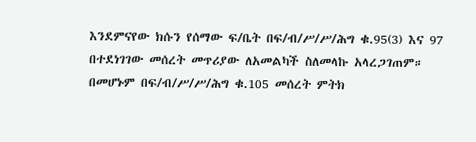እንደምናየው ክሱን የሰማው ፍ/ቤት በፍ/ብ/ሥ/ሥ/ሕግ ቁ.95(3) እና 97 በተደነገገው መሰረት መጥሪያው ለአመልካች ስለመላኩ አላረጋገጠም። በመሆኑም በፍ/ብ/ሥ/ሥ/ሕግ ቁ.105 መሰረት ምትክ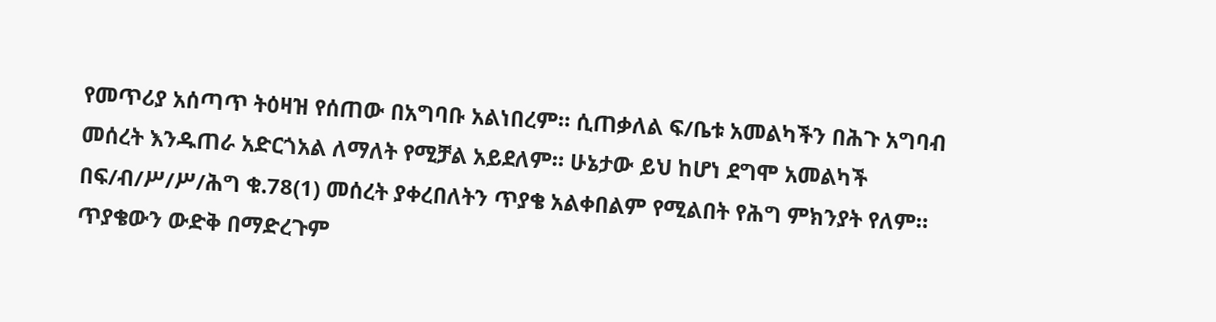የመጥሪያ አሰጣጥ ትዕዛዝ የሰጠው በአግባቡ አልነበረም። ሲጠቃለል ፍ/ቤቱ አመልካችን በሕጉ አግባብ መሰረት እንዱጠራ አድርጎአል ለማለት የሚቻል አይደለም። ሁኔታው ይህ ከሆነ ደግሞ አመልካች በፍ/ብ/ሥ/ሥ/ሕግ ቁ.78(1) መሰረት ያቀረበለትን ጥያቄ አልቀበልም የሚልበት የሕግ ምክንያት የለም።
ጥያቄውን ውድቅ በማድረጉም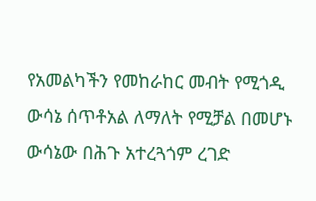የአመልካችን የመከራከር መብት የሚጎዲ ውሳኔ ሰጥቶአል ለማለት የሚቻል በመሆኑ ውሳኔው በሕጉ አተረጓጎም ረገድ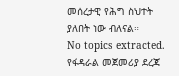መሰረታዊ የሕግ ስህተት ያለበት ነው ብለናል።
No topics extracted.
የፋዳራል መጀመሪያ ደረጃ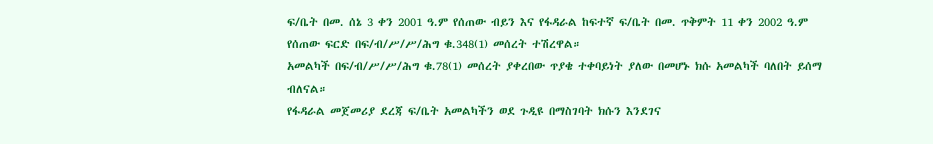ፍ/ቤት በመ. ሰኔ 3 ቀን 2001 ዓ.ም የሰጠው ብይን እና የፋዳራል ከፍተኛ ፍ/ቤት በመ. ጥቅምት 11 ቀን 2002 ዓ.ም የሰጠው ፍርድ በፍ/ብ/ሥ/ሥ/ሕግ ቁ.348(1) መሰረት ተሽረዋል።
አመልካች በፍ/ብ/ሥ/ሥ/ሕግ ቁ.78(1) መሰረት ያቀረበው ጥያቄ ተቀባይነት ያለው በመሆኑ ክሱ አመልካች ባለበት ይሰማ ብለናል።
የፋዳራል መጀመሪያ ደረጃ ፍ/ቤት አመልካችን ወደ ጉዲዩ በማስገባት ክሱን እንደገና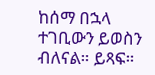ከሰማ በኋላ ተገቢውን ይወስን ብለናል። ይጻፍ።